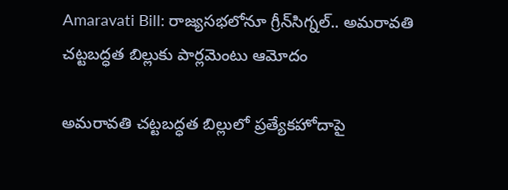Amaravati Bill: రాజ్యసభలోనూ గ్రీన్‌సిగ్నల్.. అమరావతి చట్టబద్ధత బిల్లుకు పార్లమెంటు ఆమోదం

అమరావతి చట్టబద్ధత బిల్లులో ప్రత్యేకహోదాపై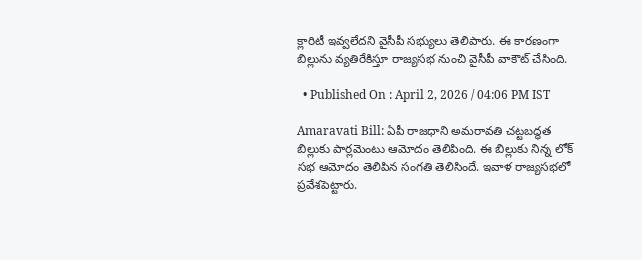క్లారిటీ ఇవ్వలేదని వైసీపీ సభ్యులు తెలిపారు. ఈ కారణంగా బిల్లును వ్యతిరేకిస్తూ రాజ్యసభ నుంచి వైసీపీ వాకౌట్‌ చేసింది.

  • Published On : April 2, 2026 / 04:06 PM IST

Amaravati Bill: ఏపీ రాజధాని అమరావతి చట్టబద్ధత బిల్లుకు పార్లమెంటు ఆమోదం తెలిపింది. ఈ బిల్లుకు నిన్న లోక్ సభ ఆమోదం తెలిపిన సంగతి తెలిసిందే. ఇవాళ రాజ్యసభలో ప్రవేశపెట్టారు.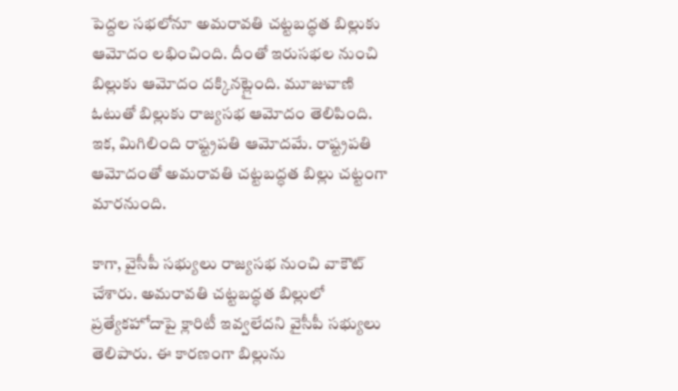పెద్దల సభలోనూ అమరావతి చట్టబద్ధత బిల్లుకు ఆమోదం లభించింది. దీంతో ఇరుసభల నుంచి బిల్లుకు ఆమోదం దక్కినట్లైంది. మూజువాణి ఓటుతో బిల్లుకు రాజ్యసభ ఆమోదం తెలిపింది. ఇక, మిగిలింది రాష్ట్రపతి ఆమోదమే. రాష్ట్రపతి ఆమోదంతో అమరావతి చట్టబద్ధత బిల్లు చట్టంగా మారనుంది.

కాగా, వైసీపీ సభ్యులు రాజ్యసభ నుంచి వాకౌట్ చేశారు. అమరావతి చట్టబద్ధత బిల్లులో ప్రత్యేకహోదాపై క్లారిటీ ఇవ్వలేదని వైసీపీ సభ్యులు తెలిపారు. ఈ కారణంగా బిల్లును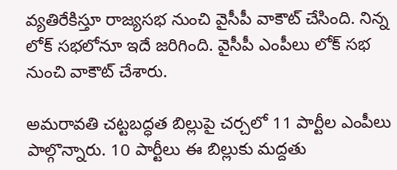వ్యతిరేకిస్తూ రాజ్యసభ నుంచి వైసీపీ వాకౌట్‌ చేసింది. నిన్న లోక్ సభలోనూ ఇదే జరిగింది. వైసీపీ ఎంపీలు లోక్ సభ నుంచి వాకౌట్ చేశారు.

అమరావతి చట్టబద్ధత బిల్లుపై చర్చలో 11 పార్టీల ఎంపీలు పాల్గొన్నారు. 10 పార్టీలు ఈ బిల్లుకు మద్దతు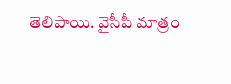తెలిపాయి. వైసీపీ మాత్రం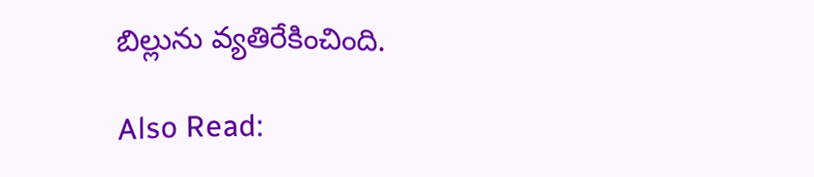బిల్లును వ్యతిరేకించింది.

Also Read: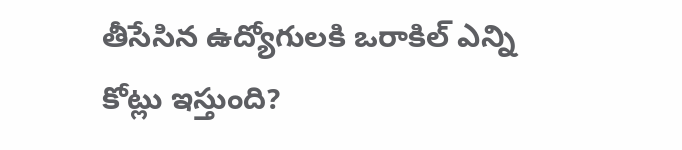తీసేసిన ఉద్యోగులకి ఒరాకిల్ ఎన్ని కోట్లు ఇస్తుంది?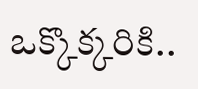ఒక్కొక్కరికి..